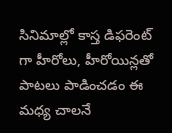సినిమాల్లో కాస్త డిఫరెంట్ గా హీరోలు, హీరోయిన్లతో పాటలు పాడించడం ఈ మధ్య చాలనే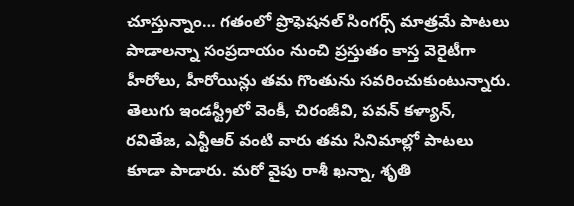చూస్తున్నాం… గతంలో ప్రొఫెషనల్ సింగర్స్ మాత్రమే పాటలు పాడాలన్నా సంప్రదాయం నుంచి ప్రస్తుతం కాస్త వెరైటీగా హీరోలు, హీరోయిన్లు తమ గొంతును సవరించుకుంటున్నారు.
తెలుగు ఇండస్ట్రీలో వెంకీ, చిరంజీవి, పవన్ కళ్యాన్, రవితేజ, ఎన్టీఆర్ వంటి వారు తమ సినిమాల్లో పాటలు కూడా పాడారు. మరో వైపు రాశీ ఖన్నా, శృతి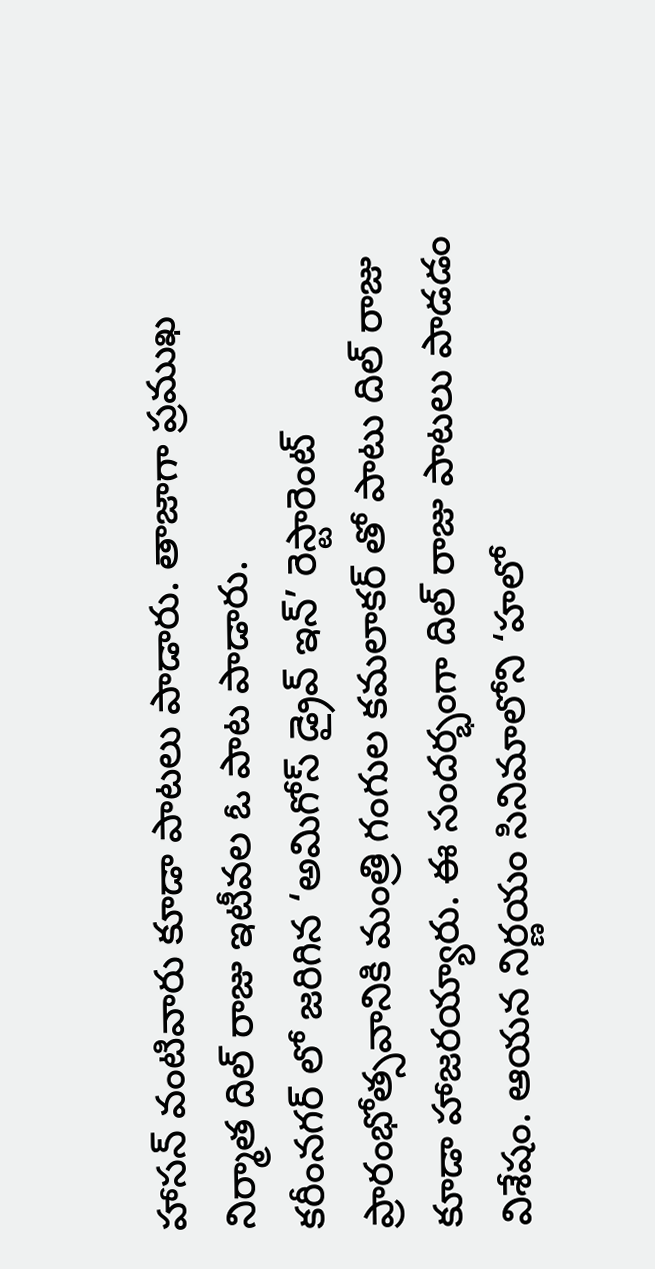హాసన్ వంటివారు కూడా పాటలు పాడారు. తాజాగా ప్రముఖ నిర్మాత దిల్ రాజు ఇటీవల ఓ పాట పాడారు.
కరీంనగర్ లో జరిగిన ‘అమిగోస్ డ్రైవ్ ఇన్’ రెస్టారెంట్ ప్రారంభోత్సవానికి మంత్రి గంగుల కమలాకర్ తో పాటు దిల్ రాజు కూడా హాజరయ్యారు. ఈ సందర్భంగా దిల్ రాజు పాటలు పాడడం విశేషం. ఆయన నిర్ణయం సినిమాలోని ‘హలో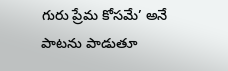గురు ప్రేమ కోసమే’ అనే పాటను పాడుతూ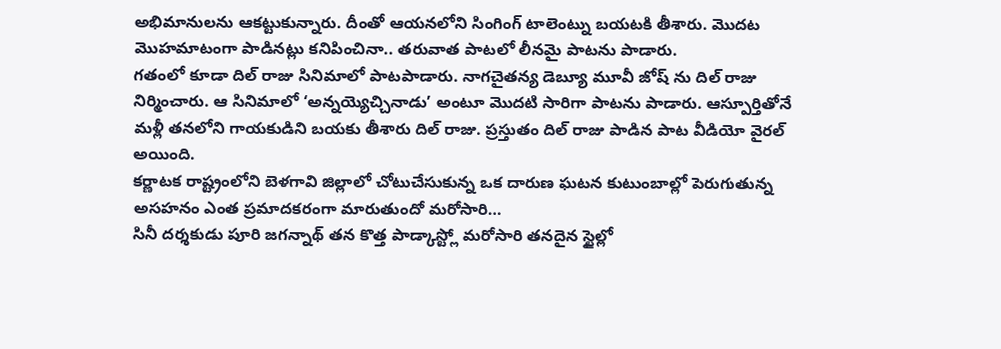అభిమానులను ఆకట్టుకున్నారు. దీంతో ఆయనలోని సింగింగ్ టాలెంట్ను బయటకి తీశారు. మొదట మొహమాటంగా పాడినట్లు కనిపించినా.. తరువాత పాటలో లీనమై పాటను పాడారు.
గతంలో కూడా దిల్ రాజు సినిమాలో పాటపాడారు. నాగచైతన్య డెబ్యూ మూవీ జోష్ ను దిల్ రాజు నిర్మించారు. ఆ సినిమాలో ‘అన్నయ్యెచ్చినాడు’ అంటూ మొదటి సారిగా పాటను పాడారు. ఆస్పూర్తితోనే మళ్లీ తనలోని గాయకుడిని బయకు తీశారు దిల్ రాజు. ప్రస్తుతం దిల్ రాజు పాడిన పాట వీడియో వైరల్ అయింది.
కర్ణాటక రాష్ట్రంలోని బెళగావి జిల్లాలో చోటుచేసుకున్న ఒక దారుణ ఘటన కుటుంబాల్లో పెరుగుతున్న అసహనం ఎంత ప్రమాదకరంగా మారుతుందో మరోసారి…
సినీ దర్శకుడు పూరి జగన్నాథ్ తన కొత్త పాడ్కాస్ట్లో మరోసారి తనదైన స్టైల్లో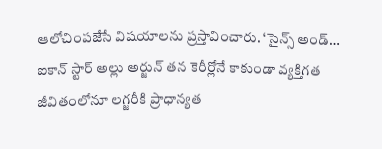ఆలోచింపజేసే విషయాలను ప్రస్తావించారు. ‘సైన్స్ అండ్…
ఐకాన్ స్టార్ అల్లు అర్జున్ తన కెరీర్లోనే కాకుండా వ్యక్తిగత జీవితంలోనూ లగ్జరీకి ప్రాధాన్యత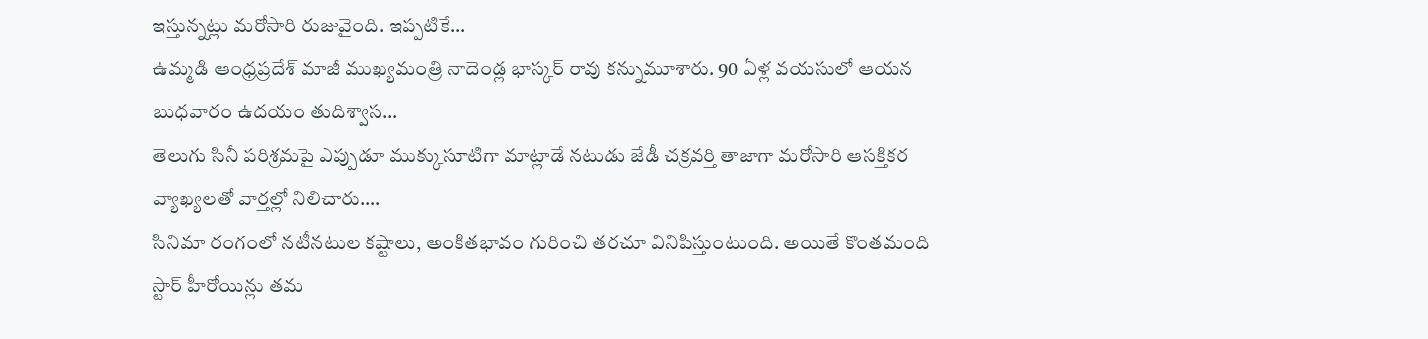ఇస్తున్నట్లు మరోసారి రుజువైంది. ఇప్పటికే…
ఉమ్మడి ఆంధ్రప్రదేశ్ మాజీ ముఖ్యమంత్రి నాదెండ్ల భాస్కర్ రావు కన్నుమూశారు. 90 ఏళ్ల వయసులో ఆయన బుధవారం ఉదయం తుదిశ్వాస…
తెలుగు సినీ పరిశ్రమపై ఎప్పుడూ ముక్కుసూటిగా మాట్లాడే నటుడు జేడీ చక్రవర్తి తాజాగా మరోసారి ఆసక్తికర వ్యాఖ్యలతో వార్తల్లో నిలిచారు.…
సినిమా రంగంలో నటీనటుల కష్టాలు, అంకితభావం గురించి తరచూ వినిపిస్తుంటుంది. అయితే కొంతమంది స్టార్ హీరోయిన్లు తమ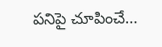పనిపై చూపించే…